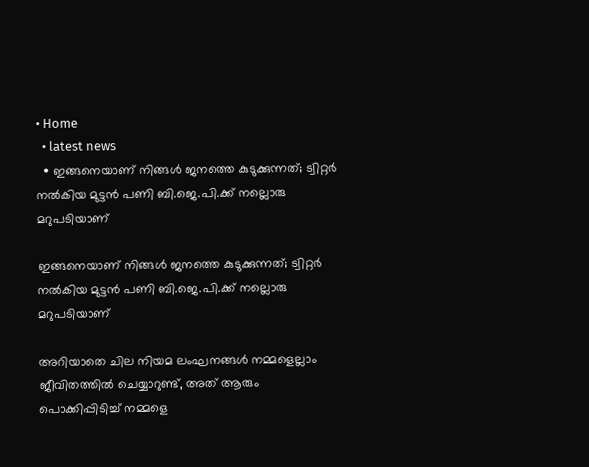• Home
  • latest news
  • ഇങ്ങനെയാണ് നിങ്ങള്‍ ജനത്തെ കുടുക്കുന്നത്; ട്വിറ്റര്‍ നല്‍കിയ മുട്ടന്‍ പണി ബി.ജെ.പി.ക്ക് നല്ലൊരു മറുപടിയാണ്

ഇങ്ങനെയാണ് നിങ്ങള്‍ ജനത്തെ കുടുക്കുന്നത്; ട്വിറ്റര്‍ നല്‍കിയ മുട്ടന്‍ പണി ബി.ജെ.പി.ക്ക് നല്ലൊരു മറുപടിയാണ്

അറിയാതെ ചില നിയമ ലംഘനങ്ങള്‍ നമ്മളെല്ലാം ജീവിതത്തില്‍ ചെയ്യാറുണ്ട്, അത് ആരും പൊക്കിപ്പിടിച്ച് നമ്മളെ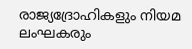രാജ്യദ്രോഹികളും നിയമ ലംഘകരും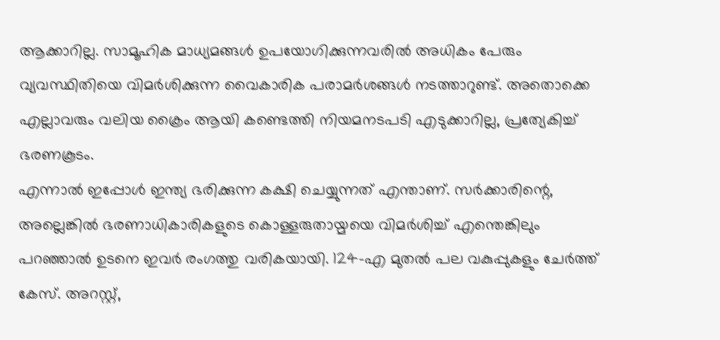ആക്കാറില്ല. സാമൂഹിക മാധ്യമങ്ങള്‍ ഉപയോഗിക്കുന്നവരില്‍ അധികം പേരും വ്യവസ്ഥിതിയെ വിമര്‍ശിക്കുന്ന വൈകാരിക പരാമര്‍ശങ്ങള്‍ നടത്താറുണ്ട്. അതൊക്കെ എല്ലാവരും വലിയ ക്രൈം ആയി കണ്ടെത്തി നിയമനടപടി എടുക്കാറില്ല, പ്രത്യേകിച്ച് ഭരണകൂടം.
എന്നാല്‍ ഇപ്പോള്‍ ഇന്ത്യ ഭരിക്കുന്ന കക്ഷി ചെയ്യുന്നത് എന്താണ്. സര്‍ക്കാരിന്റെ, അല്ലെങ്കില്‍ ഭരണാധികാരികളുടെ കൊള്ളരുതായ്മയെ വിമര്‍ശിച്ച് എന്തെങ്കിലും പറഞ്ഞാല്‍ ഉടനെ ഇവര്‍ രംഗത്തു വരികയായി. 124-എ മുതല്‍ പല വകുപ്പുകളും ചേര്‍ത്ത് കേസ്. അറസ്റ്റ്,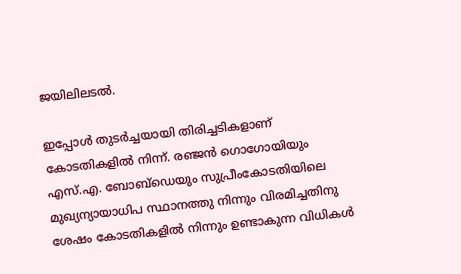ജയിലിലടല്‍.

ഇപ്പോള്‍ തുടര്‍ച്ചയായി തിരിച്ചടികളാണ് കോടതികളില്‍ നിന്ന്. രഞ്ജന്‍ ഗൊഗോയിയും എസ്.എ. ബോബ്‌ഡെയും സുപ്രീംകോടതിയിലെ മുഖ്യന്യായാധിപ സ്ഥാനത്തു നിന്നും വിരമിച്ചതിനു ശേഷം കോടതികളില്‍ നിന്നും ഉണ്ടാകുന്ന വിധികള്‍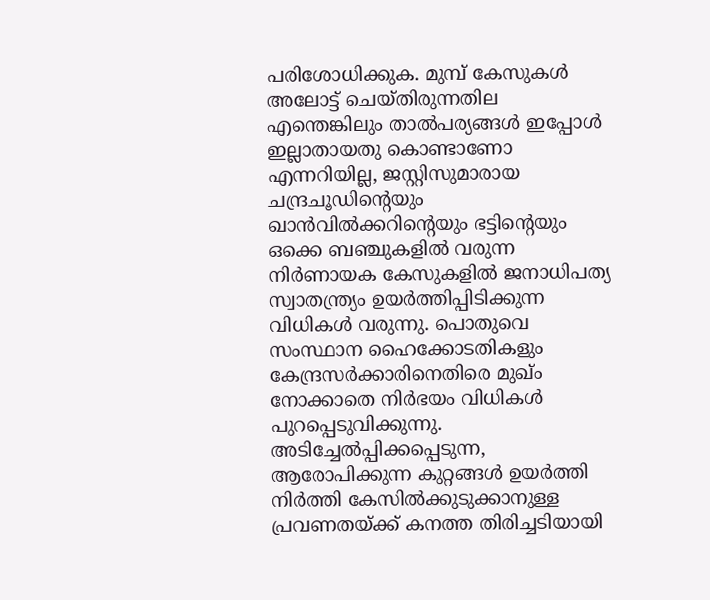പരിശോധിക്കുക. മുമ്പ് കേസുകള്‍ അലോട്ട് ചെയ്തിരുന്നതില എന്തെങ്കിലും താല്‍പര്യങ്ങള്‍ ഇപ്പോള്‍ ഇല്ലാതായതു കൊണ്ടാണോ എന്നറിയില്ല, ജസ്റ്റിസുമാരായ ചന്ദ്രചൂഡിന്റെയും ഖാന്‍വില്‍ക്കറിന്റെയും ഭട്ടിന്റെയും ഒക്കെ ബഞ്ചുകളില്‍ വരുന്ന നിര്‍ണായക കേസുകളില്‍ ജനാധിപത്യ സ്വാതന്ത്ര്യം ഉയര്‍ത്തിപ്പിടിക്കുന്ന വിധികള്‍ വരുന്നു. പൊതുവെ സംസ്ഥാന ഹൈക്കോടതികളും കേന്ദ്രസര്‍ക്കാരിനെതിരെ മുഖ്ം നോക്കാതെ നിര്‍ഭയം വിധികള്‍ പുറപ്പെടുവിക്കുന്നു.
അടിച്ചേല്‍പ്പിക്കപ്പെടുന്ന, ആരോപിക്കുന്ന കുറ്റങ്ങള്‍ ഉയര്‍ത്തി നിര്‍ത്തി കേസില്‍ക്കുടുക്കാനുള്ള പ്രവണതയ്ക്ക് കനത്ത തിരിച്ചടിയായി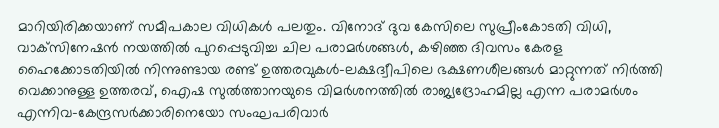മാറിയിരിക്കയാണ് സമീപകാല വിധികള്‍ പലതും. വിനോദ് ദുവ കേസിലെ സുപ്രീംകോടതി വിധി, വാക്‌സിനേഷന്‍ നയത്തില്‍ പുറപ്പെടുവിച്ച ചില പരാമര്‍ശങ്ങള്‍, കഴിഞ്ഞ ദിവസം കേരള ഹൈക്കോടതിയില്‍ നിന്നുണ്ടായ രണ്ട് ഉത്തരവുകള്‍–ലക്ഷദ്വീപിലെ ഭക്ഷണശീലങ്ങള്‍ മാറ്റുന്നത് നിര്‍ത്തി വെക്കാനുള്ള ഉത്തരവ്, ഐഷ സുല്‍ത്താനയുടെ വിമര്‍ശനത്തില്‍ രാജ്യദ്രോഹമില്ല എന്ന പരാമര്‍ശം എന്നിവ–കേന്ദ്രസര്‍ക്കാരിനെയോ സംഘപരിവാര്‍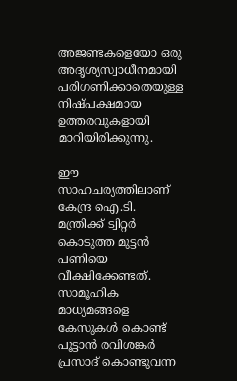അജണ്ടകളെയോ ഒരു അദൃശ്യസ്വാധീനമായി പരിഗണിക്കാതെയുള്ള നിഷ്പക്ഷമായ ഉത്തരവുകളായി മാറിയിരിക്കുന്നു.

ഈ സാഹചര്യത്തിലാണ് കേന്ദ്ര ഐ.ടി. മന്ത്രിക്ക് ട്വിറ്റര്‍ കൊടുത്ത മുട്ടന്‍ പണിയെ വീക്ഷിക്കേണ്ടത്. സാമൂഹിക മാധ്യമങ്ങളെ കേസുകള്‍ കൊണ്ട് പൂട്ടാന്‍ രവിശങ്കര്‍ പ്രസാദ് കൊണ്ടുവന്ന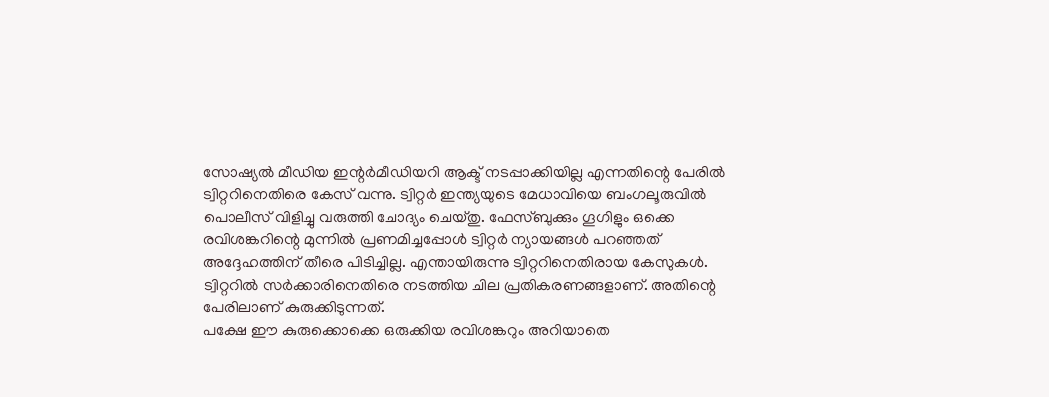സോഷ്യല്‍ മീഡിയ ഇന്റര്‍മീഡിയറി ആക്ട് നടപ്പാക്കിയില്ല എന്നതിന്റെ പേരില്‍ ട്വിറ്ററിനെതിരെ കേസ് വന്നു. ട്വിറ്റര്‍ ഇന്ത്യയുടെ മേധാവിയെ ബംഗലൂരുവില്‍ പൊലീസ് വിളിച്ചു വരുത്തി ചോദ്യം ചെയ്തു. ഫേസ്ബുക്കും ഗൂഗിളും ഒക്കെ രവിശങ്കറിന്റെ മുന്നില്‍ പ്രണമിച്ചപ്പോള്‍ ട്വിറ്റര്‍ ന്യായങ്ങള്‍ പറഞ്ഞത് അദ്ദേഹത്തിന് തീരെ പിടിച്ചില്ല. എന്തായിരുന്നു ട്വിറ്ററിനെതിരായ കേസുകള്‍. ട്വിറ്ററില്‍ സര്‍ക്കാരിനെതിരെ നടത്തിയ ചില പ്രതികരണങ്ങളാണ്. അതിന്റെ പേരിലാണ് കുരുക്കിടുന്നത്.
പക്ഷേ ഈ കുരുക്കൊക്കെ ഒരുക്കിയ രവിശങ്കറും അറിയാതെ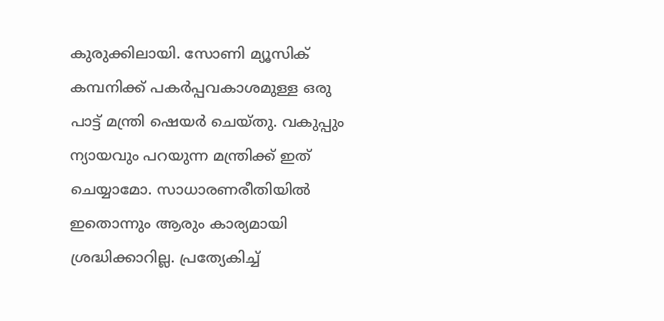കുരുക്കിലായി. സോണി മ്യൂസിക് കമ്പനിക്ക് പകര്‍പ്പവകാശമുള്ള ഒരു പാട്ട് മന്ത്രി ഷെയര്‍ ചെയ്തു. വകുപ്പും ന്യായവും പറയുന്ന മന്ത്രിക്ക് ഇത് ചെയ്യാമോ. സാധാരണരീതിയില്‍ ഇതൊന്നും ആരും കാര്യമായി ശ്രദ്ധിക്കാറില്ല. പ്രത്യേകിച്ച്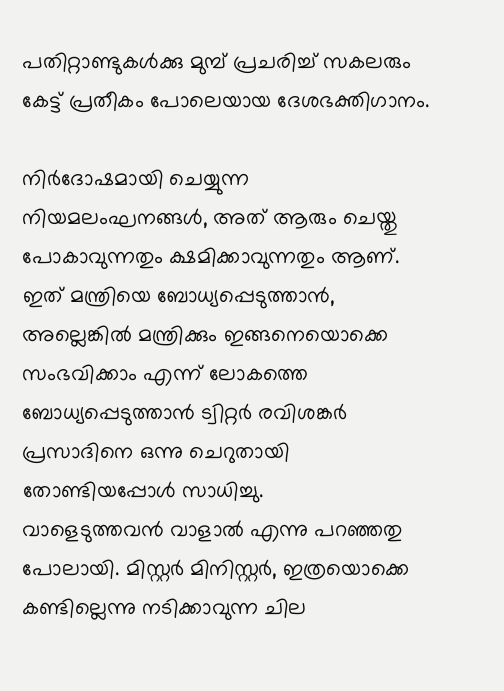പതിറ്റാണ്ടുകള്‍ക്കു മുമ്പ് പ്രചരിച്ച് സകലരും കേട്ട് പ്രതീകം പോലെയായ ദേശഭക്തിഗാനം.

നിര്‍ദോഷമായി ചെയ്യുന്ന നിയമലംഘനങ്ങള്‍, അത് ആരും ചെയ്തു പോകാവുന്നതും ക്ഷമിക്കാവുന്നതും ആണ്. ഇത് മന്ത്രിയെ ബോധ്യപ്പെടുത്താന്‍, അല്ലെങ്കില്‍ മന്ത്രിക്കും ഇങ്ങനെയൊക്കെ സംഭവിക്കാം എന്ന് ലോകത്തെ ബോധ്യപ്പെടുത്താന്‍ ട്വിറ്റര്‍ രവിശങ്കര്‍ പ്രസാദിനെ ഒന്നു ചെറുതായി തോണ്ടിയപ്പോള്‍ സാധിച്ചു.
വാളെടുത്തവന്‍ വാളാല്‍ എന്നു പറഞ്ഞതു പോലായി. മിസ്റ്റര്‍ മിനിസ്റ്റര്‍, ഇത്രയൊക്കെ കണ്ടില്ലെന്നു നടിക്കാവുന്ന ചില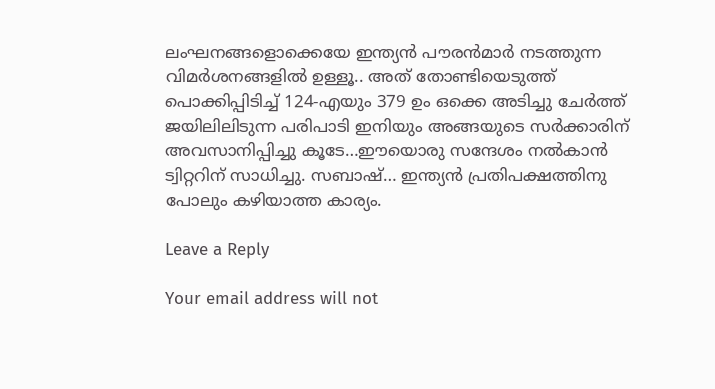ലംഘനങ്ങളൊക്കെയേ ഇന്ത്യന്‍ പൗരന്‍മാര്‍ നടത്തുന്ന വിമര്‍ശനങ്ങളില്‍ ഉള്ളൂ.. അത് തോണ്ടിയെടുത്ത് പൊക്കിപ്പിടിച്ച് 124-എയും 379 ഉം ഒക്കെ അടിച്ചു ചേര്‍ത്ത് ജയിലിലിടുന്ന പരിപാടി ഇനിയും അങ്ങയുടെ സര്‍ക്കാരിന് അവസാനിപ്പിച്ചു കൂടേ…ഈയൊരു സന്ദേശം നല്‍കാന്‍ ട്വിറ്ററിന് സാധിച്ചു. സബാഷ്… ഇന്ത്യന്‍ പ്രതിപക്ഷത്തിനു പോലും കഴിയാത്ത കാര്യം.

Leave a Reply

Your email address will not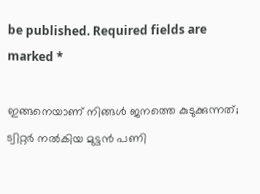be published. Required fields are marked *

ഇങ്ങനെയാണ് നിങ്ങള്‍ ജനത്തെ കുടുക്കുന്നത്; ട്വിറ്റര്‍ നല്‍കിയ മുട്ടന്‍ പണി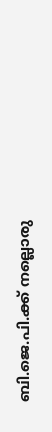ബി.ജെ.പി.ക്ക് നല്ലൊരു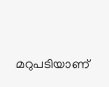മറുപടിയാണ്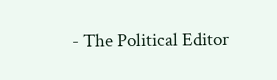- The Political Editor